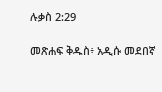ሉቃስ 2:29

መጽሐፍ ቅዱስ፥ አዲሱ መደበኛ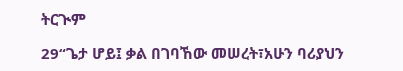ትርጒም

29“ጌታ ሆይ፤ ቃል በገባኸው መሠረት፣አሁን ባሪያህን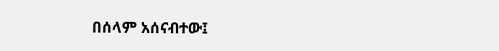በሰላም አሰናብተው፤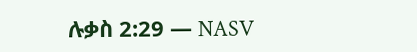ሉቃስ 2:29 — NASV